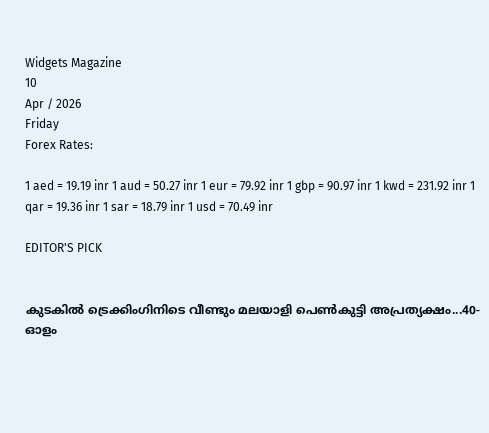Widgets Magazine
10
Apr / 2026
Friday
Forex Rates:

1 aed = 19.19 inr 1 aud = 50.27 inr 1 eur = 79.92 inr 1 gbp = 90.97 inr 1 kwd = 231.92 inr 1 qar = 19.36 inr 1 sar = 18.79 inr 1 usd = 70.49 inr

EDITOR'S PICK


കുടകിൽ ട്രെക്കിംഗിനിടെ വീണ്ടും മലയാളി പെൺകുട്ടി അപ്രത്യക്ഷം...40-ഓളം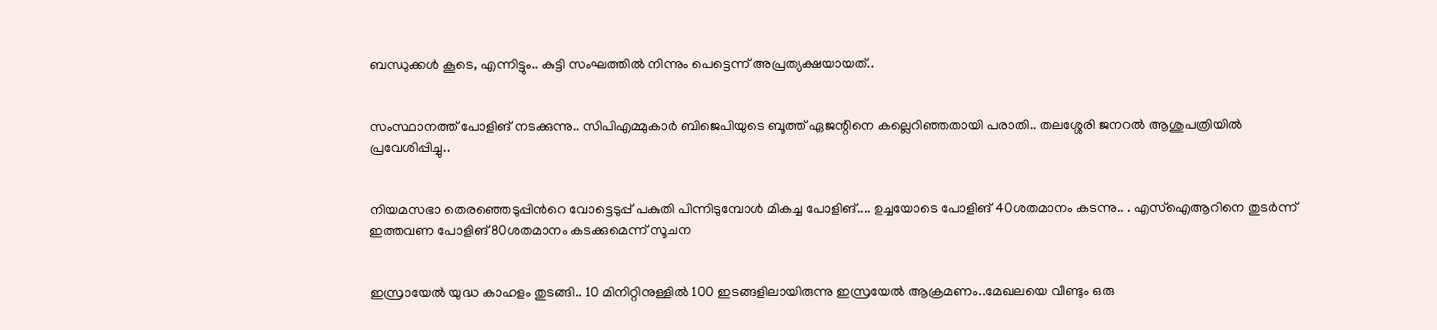ബന്ധുക്കൾ കൂടെ, എന്നിട്ടും.. കുട്ടി സംഘത്തില്‍ നിന്നും പെട്ടെന്ന് അപ്രത്യക്ഷയായത്..


സംസ്ഥാനത്ത് പോളിങ് നടക്കുന്നു.. സിപിഎമ്മുകാർ ബിജെപിയുടെ ബൂത്ത് ഏജന്റിനെ കല്ലെറിഞ്ഞതായി പരാതി.. തലശ്ശേരി ജനറൽ ആശുപത്രിയിൽ പ്രവേശിപ്പിച്ചു..


നിയമസഭാ തെരഞ്ഞെടുപ്പിന്‍റെ വോട്ടെടുപ്പ് പകുതി പിന്നിടുമ്പോള്‍ മികച്ച പോളിങ്.... ഉച്ചയോടെ പോളിങ് 40ശതമാനം കടന്നു.. . എസ്ഐആറിനെ തുടര്‍ന്ന് ഇത്തവണ പോളിങ് 80ശതമാനം കടക്കുമെന്ന് സൂചന


ഇസ്രായേൽ യുദ്ധ കാഹളം തുടങ്ങി.. 10 മിനിറ്റിനുള്ളില്‍ 100 ഇടങ്ങളിലായിരുന്നു ഇസ്രയേല്‍ ആക്രമണം..മേഖലയെ വീണ്ടും ഒരു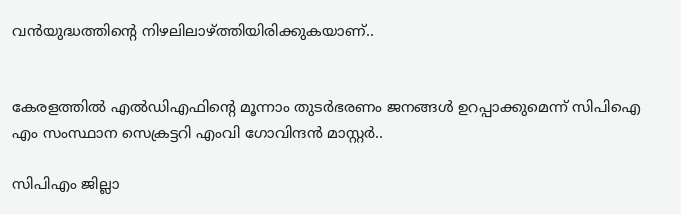വന്‍യുദ്ധത്തിന്റെ നിഴലിലാഴ്ത്തിയിരിക്കുകയാണ്..


കേരളത്തിൽ എൽഡിഎഫിന്റെ മൂന്നാം തുടർഭരണം ജനങ്ങൾ ഉറപ്പാക്കുമെന്ന് സിപിഐ എം സംസ്ഥാന സെക്രട്ടറി എംവി ഗോവിന്ദൻ മാസ്റ്റർ..

സിപിഎം ജില്ലാ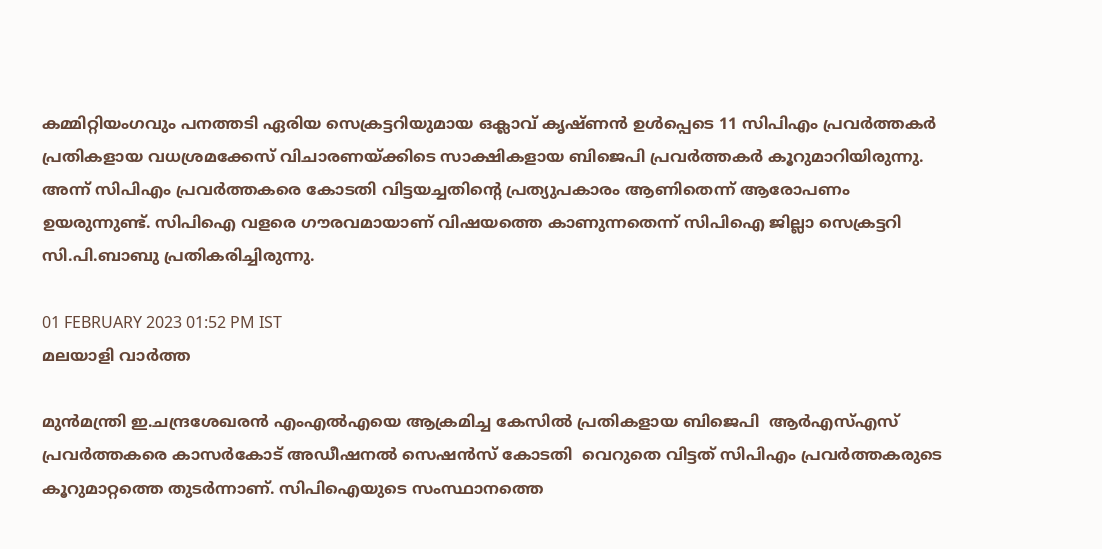കമ്മിറ്റിയംഗവും പനത്തടി ഏരിയ സെക്രട്ടറിയുമായ ഒക്ലാവ് കൃഷ്ണന്‍ ഉള്‍പ്പെടെ 11 സിപിഎം പ്രവര്‍ത്തകര്‍ പ്രതികളായ വധശ്രമക്കേസ് വിചാരണയ്ക്കിടെ സാക്ഷികളായ ബിജെപി പ്രവര്‍ത്തകര്‍ കൂറുമാറിയിരുന്നു. അന്ന് സിപിഎം പ്രവര്‍ത്തകരെ കോടതി വിട്ടയച്ചതിന്റെ പ്രത്യുപകാരം ആണിതെന്ന് ആരോപണം ഉയരുന്നുണ്ട്. സിപിഐ വളരെ ഗൗരവമായാണ് വിഷയത്തെ കാണുന്നതെന്ന് സിപിഐ ജില്ലാ സെക്രട്ടറി സി.പി.ബാബു പ്രതികരിച്ചിരുന്നു.

01 FEBRUARY 2023 01:52 PM IST
മലയാളി വാര്‍ത്ത

മുന്‍മന്ത്രി ഇ.ചന്ദ്രശേഖരന്‍ എംഎല്‍എയെ ആക്രമിച്ച കേസില്‍ പ്രതികളായ ബിജെപി  ആര്‍എസ്എസ് പ്രവര്‍ത്തകരെ കാസര്‍കോട് അഡീഷനല്‍ സെഷന്‍സ് കോടതി  വെറുതെ വിട്ടത് സിപിഎം പ്രവര്‍ത്തകരുടെ കൂറുമാറ്റത്തെ തുടര്‍ന്നാണ്. സിപിഐയുടെ സംസ്ഥാനത്തെ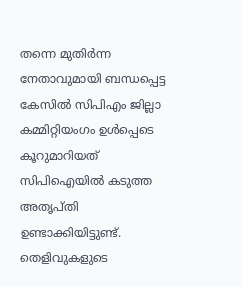തന്നെ മുതിര്‍ന്ന നേതാവുമായി ബന്ധപ്പെട്ട കേസില്‍ സിപിഎം ജില്ലാ കമ്മിറ്റിയംഗം ഉള്‍പ്പെടെ കൂറുമാറിയത് സിപിഐയില്‍ കടുത്ത അതൃപ്തി ഉണ്ടാക്കിയിട്ടുണ്ട്. തെളിവുകളുടെ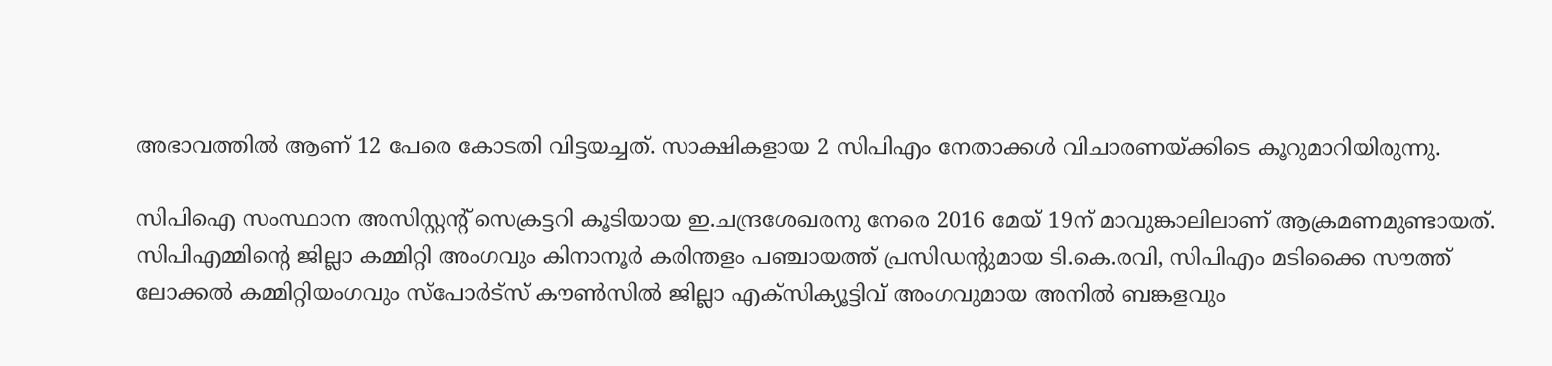അഭാവത്തില്‍ ആണ് 12 പേരെ കോടതി വിട്ടയച്ചത്. സാക്ഷികളായ 2 സിപിഎം നേതാക്കള്‍ വിചാരണയ്ക്കിടെ കൂറുമാറിയിരുന്നു.

സിപിഐ സംസ്ഥാന അസിസ്റ്റന്റ് സെക്രട്ടറി കൂടിയായ ഇ.ചന്ദ്രശേഖരനു നേരെ 2016 മേയ് 19ന് മാവുങ്കാലിലാണ് ആക്രമണമുണ്ടായത്. സിപിഎമ്മിന്റെ ജില്ലാ കമ്മിറ്റി അംഗവും കിനാനൂര്‍ കരിന്തളം പഞ്ചായത്ത് പ്രസിഡന്റുമായ ടി.കെ.രവി, സിപിഎം മടിക്കൈ സൗത്ത് ലോക്കല്‍ കമ്മിറ്റിയംഗവും സ്‌പോര്‍ട്‌സ് കൗണ്‍സില്‍ ജില്ലാ എക്‌സിക്യൂട്ടിവ് അംഗവുമായ അനില്‍ ബങ്കളവും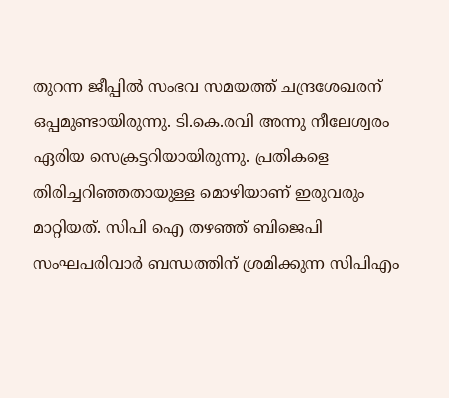തുറന്ന ജീപ്പില്‍ സംഭവ സമയത്ത് ചന്ദ്രശേഖരന് ഒപ്പമുണ്ടായിരുന്നു. ടി.കെ.രവി അന്നു നീലേശ്വരം ഏരിയ സെക്രട്ടറിയായിരുന്നു. പ്രതികളെ തിരിച്ചറിഞ്ഞതായുള്ള മൊഴിയാണ് ഇരുവരും മാറ്റിയത്. സിപി ഐ തഴഞ്ഞ് ബിജെപി സംഘപരിവാര്‍ ബന്ധത്തിന് ശ്രമിക്കുന്ന സിപിഎം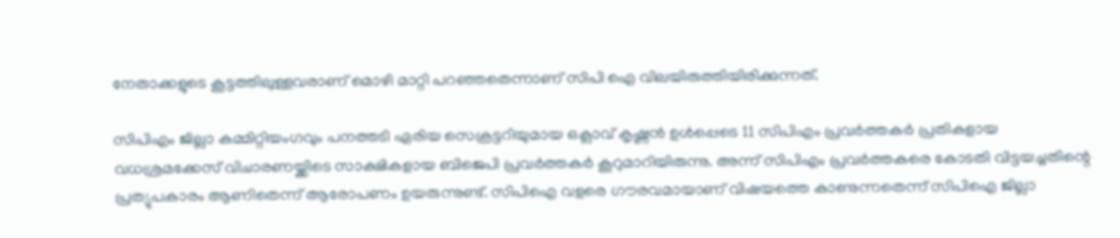നേതാക്കളുടെ കൂട്ടത്തിലുള്ളവരാണ് മൊഴി മാറ്റി പറഞ്ഞതെന്നാണ് സിപി ഐ വിലയിരുത്തിയിരിക്കുന്നത്.

സിപിഎം ജില്ലാ കമ്മിറ്റിയംഗവും പനത്തടി ഏരിയ സെക്രട്ടറിയുമായ ഒക്ലാവ് കൃഷ്ണന്‍ ഉള്‍പ്പെടെ 11 സിപിഎം പ്രവര്‍ത്തകര്‍ പ്രതികളായ വധശ്രമക്കേസ് വിചാരണയ്ക്കിടെ സാക്ഷികളായ ബിജെപി പ്രവര്‍ത്തകര്‍ കൂറുമാറിയിരുന്നു. അന്ന് സിപിഎം പ്രവര്‍ത്തകരെ കോടതി വിട്ടയച്ചതിന്റെ പ്രത്യുപകാരം ആണിതെന്ന് ആരോപണം ഉയരുന്നുണ്ട്. സിപിഐ വളരെ ഗൗരവമായാണ് വിഷയത്തെ കാണുന്നതെന്ന് സിപിഐ ജില്ലാ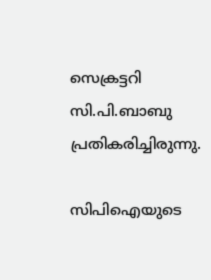സെക്രട്ടറി സി.പി.ബാബു പ്രതികരിച്ചിരുന്നു.

സിപിഐയുടെ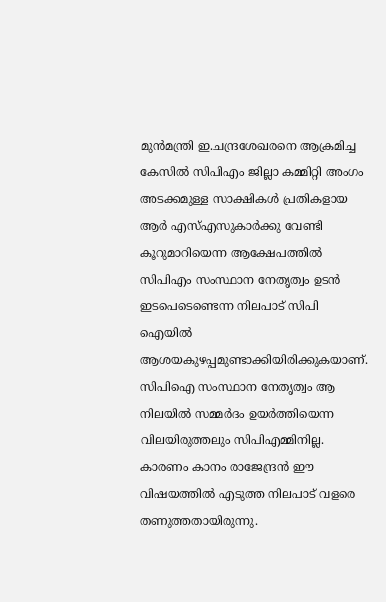മുന്‍മന്ത്രി ഇ.ചന്ദ്രശേഖരനെ ആക്രമിച്ച കേസില്‍ സിപിഎം ജില്ലാ കമ്മിറ്റി അംഗം അടക്കമുള്ള സാക്ഷികള്‍ പ്രതികളായ ആര്‍ എസ്എസുകാര്‍ക്കു വേണ്ടി കൂറുമാറിയെന്ന ആക്ഷേപത്തില്‍ സിപിഎം സംസ്ഥാന നേതൃത്വം ഉടന്‍ ഇടപെടെണ്ടെന്ന നിലപാട് സിപി ഐയില്‍ ആശയകുഴപ്പമുണ്ടാക്കിയിരിക്കുകയാണ്. സിപിഐ സംസ്ഥാന നേതൃത്വം ആ നിലയില്‍ സമ്മര്‍ദം ഉയര്‍ത്തിയെന്ന വിലയിരുത്തലും സിപിഎമ്മിനില്ല. കാരണം കാനം രാജേന്ദ്രന്‍ ഈ വിഷയത്തില്‍ എടുത്ത നിലപാട് വളരെ തണുത്തതായിരുന്നു.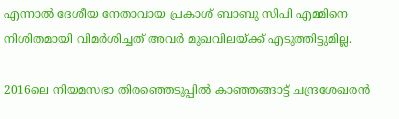എന്നാല്‍ ദേശീയ നേതാവായ പ്രകാശ് ബാബു സിപി എമ്മിനെ നിശിതമായി വിമര്‍ശിച്ചത് അവര്‍ മുഖവിലയ്ക്ക് എടുത്തിട്ടുമില്ല.

2016ലെ നിയമസഭാ തിരഞ്ഞെടുപ്പില്‍ കാഞ്ഞങ്ങാട്ട് ചന്ദ്രശേഖരന്‍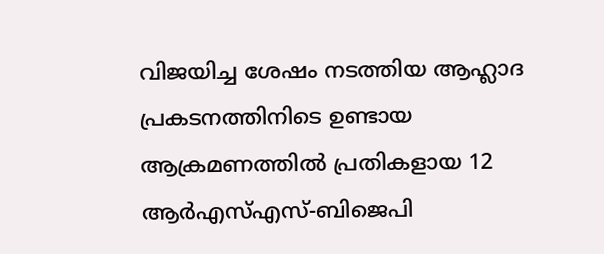വിജയിച്ച ശേഷം നടത്തിയ ആഹ്ലാദ പ്രകടനത്തിനിടെ ഉണ്ടായ ആക്രമണത്തില്‍ പ്രതികളായ 12 ആര്‍എസ്എസ്-ബിജെപി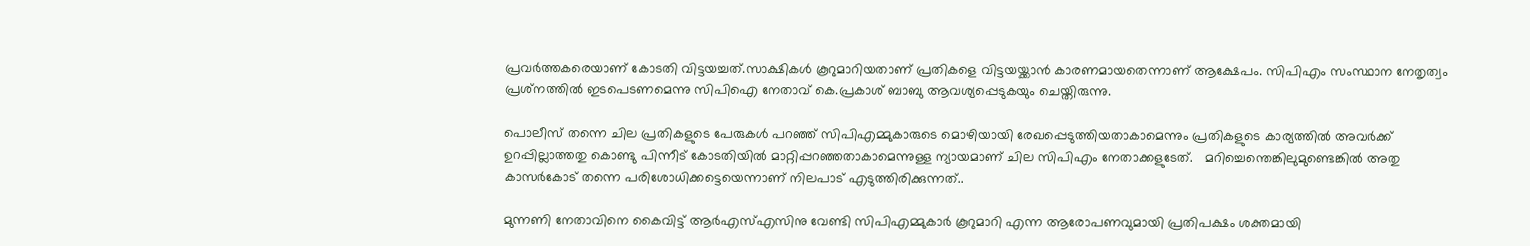പ്രവര്‍ത്തകരെയാണ് കോടതി വിട്ടയച്ചത്.സാക്ഷികള്‍ കൂറുമാറിയതാണ് പ്രതികളെ വിട്ടയയ്ക്കാന്‍ കാരണമായതെന്നാണ് ആക്ഷേപം. സിപിഎം സംസ്ഥാന നേതൃത്വം പ്രശ്‌നത്തില്‍ ഇടപെടണമെന്നു സിപിഐ നേതാവ് കെ.പ്രകാശ് ബാബു ആവശ്യപ്പെടുകയും ചെയ്തിരുന്നു.

പൊലീസ് തന്നെ ചില പ്രതികളുടെ പേരുകള്‍ പറഞ്ഞ് സിപിഎമ്മുകാരുടെ മൊഴിയായി രേഖപ്പെടുത്തിയതാകാമെന്നും പ്രതികളുടെ കാര്യത്തില്‍ അവര്‍ക്ക് ഉറപ്പില്ലാത്തതു കൊണ്ടു പിന്നീട് കോടതിയില്‍ മാറ്റിപ്പറഞ്ഞതാകാമെന്നുള്ള ന്യായമാണ് ചില സിപിഎം നേതാക്കളുടേത്.   മറിച്ചെന്തെങ്കിലുമുണ്ടെങ്കില്‍ അതു കാസര്‍കോട് തന്നെ പരിശോധിക്കട്ടെയെന്നാണ് നിലപാട് എടുത്തിരിക്കുന്നത്..

മുന്നണി നേതാവിനെ കൈവിട്ട് ആര്‍എസ്എസിനു വേണ്ടി സിപിഎമ്മുകാര്‍ കൂറുമാറി എന്ന ആരോപണവുമായി പ്രതിപക്ഷം ശക്തമായി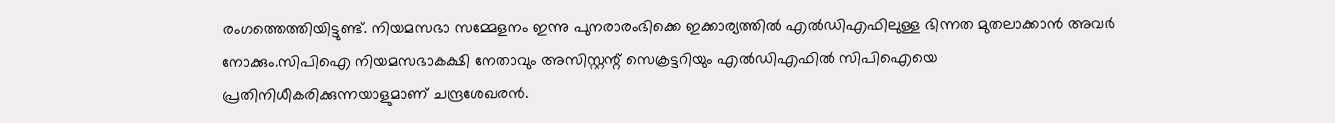രംഗത്തെത്തിയിട്ടുണ്ട്. നിയമസഭാ സമ്മേളനം ഇന്നു പുനരാരംഭിക്കെ ഇക്കാര്യത്തില്‍ എല്‍ഡിഎഫിലുള്ള ഭിന്നത മുതലാക്കാന്‍ അവര്‍ നോക്കും.സിപിഐ നിയമസഭാകക്ഷി നേതാവും അസിസ്റ്റന്റ് സെക്രട്ടറിയും എല്‍ഡിഎഫില്‍ സിപിഐയെ പ്രതിനിധീകരിക്കുന്നയാളുമാണ് ചന്ദ്രശേഖരന്‍.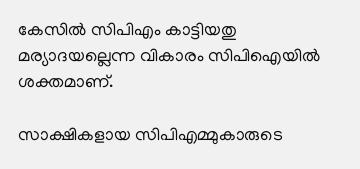കേസില്‍ സിപിഎം കാട്ടിയതു മര്യാദയല്ലെന്ന വികാരം സിപിഐയില്‍ ശക്തമാണ്.

സാക്ഷികളായ സിപിഎമ്മുകാരുടെ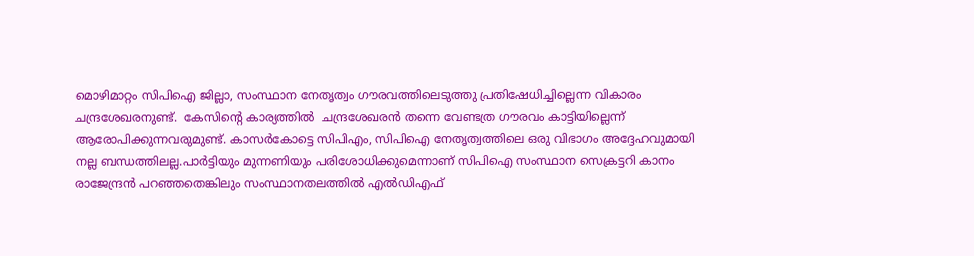മൊഴിമാറ്റം സിപിഐ ജില്ലാ, സംസ്ഥാന നേതൃത്വം ഗൗരവത്തിലെടുത്തു പ്രതിഷേധിച്ചില്ലെന്ന വികാരം ചന്ദ്രശേഖരനുണ്ട്.  കേസിന്റെ കാര്യത്തില്‍  ചന്ദ്രശേഖരന്‍ തന്നെ വേണ്ടത്ര ഗൗരവം കാട്ടിയില്ലെന്ന് ആരോപിക്കുന്നവരുമുണ്ട്. കാസര്‍കോട്ടെ സിപിഎം, സിപിഐ നേതൃത്വത്തിലെ ഒരു വിഭാഗം അദ്ദേഹവുമായി നല്ല ബന്ധത്തിലല്ല.പാര്‍ട്ടിയും മുന്നണിയും പരിശോധിക്കുമെന്നാണ് സിപിഐ സംസ്ഥാന സെക്രട്ടറി കാനം രാജേന്ദ്രന്‍ പറഞ്ഞതെങ്കിലും സംസ്ഥാനതലത്തില്‍ എല്‍ഡിഎഫ്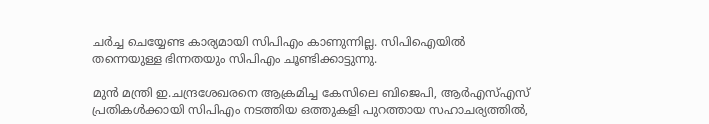ചര്‍ച്ച ചെയ്യേണ്ട കാര്യമായി സിപിഎം കാണുന്നില്ല. സിപിഐയില്‍ തന്നെയുള്ള ഭിന്നതയും സിപിഎം ചൂണ്ടിക്കാട്ടുന്നു.

മുന്‍ മന്ത്രി ഇ.ചന്ദ്രശേഖരനെ ആക്രമിച്ച കേസിലെ ബിജെപി, ആര്‍എസ്എസ് പ്രതികള്‍ക്കായി സിപിഎം നടത്തിയ ഒത്തുകളി പുറത്തായ സഹാചര്യത്തില്‍,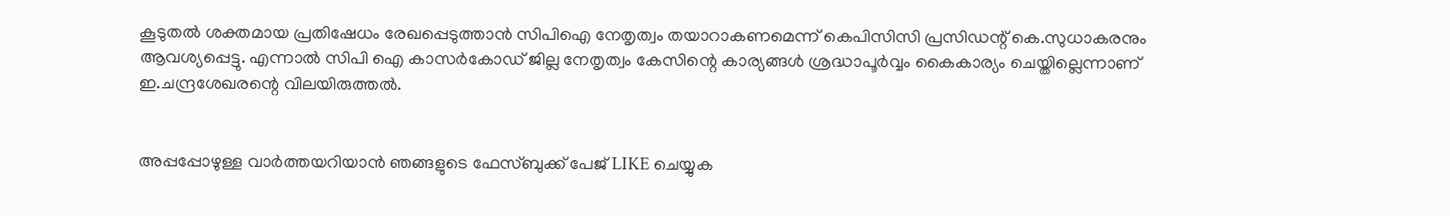കൂടുതല്‍ ശക്തമായ പ്രതിഷേധം രേഖപ്പെടുത്താന്‍ സിപിഐ നേതൃത്വം തയാറാകണമെന്ന് കെപിസിസി പ്രസിഡന്റ് കെ.സുധാകരനും ആവശ്യപ്പെട്ടു. എന്നാല്‍ സിപി ഐ കാസര്‍കോഡ് ജില്ല നേതൃത്വം കേസിന്റെ കാര്യങ്ങള്‍ ശ്രദ്ധാപൂര്‍വ്വം കൈകാര്യം ചെയ്തില്ലെന്നാണ് ഇ.ചന്ദ്രശേഖരന്റെ വിലയിരുത്തല്‍.


അപ്പപ്പോഴുള്ള വാര്‍ത്തയറിയാന്‍ ഞങ്ങളുടെ ഫേസ്‌ബുക്ക്‌ പേജ് LIKE ചെയ്യുക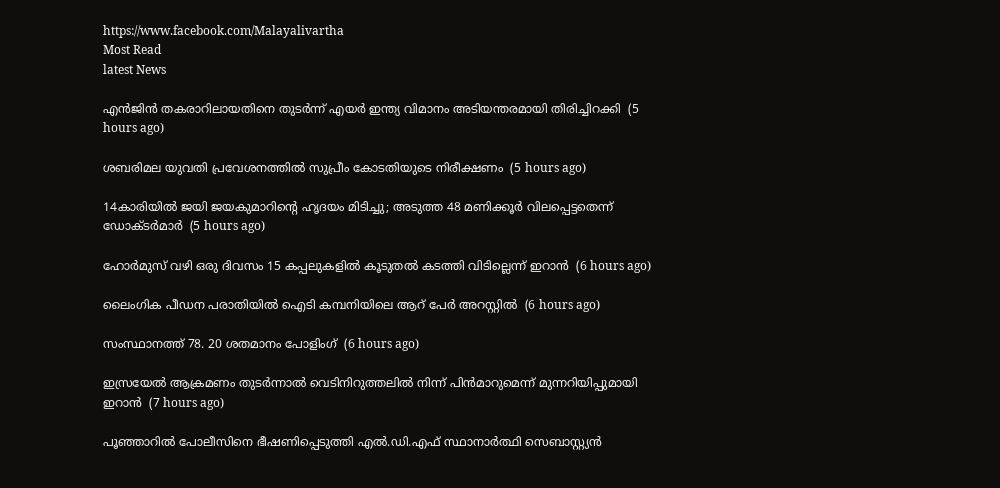https://www.facebook.com/Malayalivartha
Most Read
latest News

എന്‍ജിന്‍ തകരാറിലായതിനെ തുടര്‍ന്ന് എയര്‍ ഇന്ത്യ വിമാനം അടിയന്തരമായി തിരിച്ചിറക്കി  (5 hours ago)

ശബരിമല യുവതി പ്രവേശനത്തില്‍ സുപ്രീം കോടതിയുടെ നിരീക്ഷണം  (5 hours ago)

14കാരിയില്‍ ജയി ജയകുമാറിന്റെ ഹൃദയം മിടിച്ചു; അടുത്ത 48 മണിക്കൂര്‍ വിലപ്പെട്ടതെന്ന് ഡോക്ടര്‍മാര്‍  (5 hours ago)

ഹോര്‍മുസ് വഴി ഒരു ദിവസം 15 കപ്പലുകളില്‍ കൂടുതല്‍ കടത്തി വിടില്ലെന്ന് ഇറാന്‍  (6 hours ago)

ലൈംഗിക പീഡന പരാതിയില്‍ ഐടി കമ്പനിയിലെ ആറ് പേര്‍ അറസ്റ്റില്‍  (6 hours ago)

സംസ്ഥാനത്ത് 78. 20 ശതമാനം പോളിംഗ്  (6 hours ago)

ഇസ്രയേല്‍ ആക്രമണം തുടര്‍ന്നാല്‍ വെടിനിറുത്തലില്‍ നിന്ന് പിന്‍മാറുമെന്ന് മുന്നറിയിപ്പുമായി ഇറാന്‍  (7 hours ago)

പൂഞ്ഞാറില്‍ പോലീസിനെ ഭീഷണിപ്പെടുത്തി എല്‍.ഡി.എഫ് സ്ഥാനാര്‍ത്ഥി സെബാസ്റ്റ്യന്‍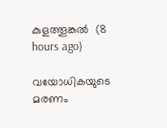കുളത്തൂങ്കല്‍  (8 hours ago)

വയോധികയുടെ മരണം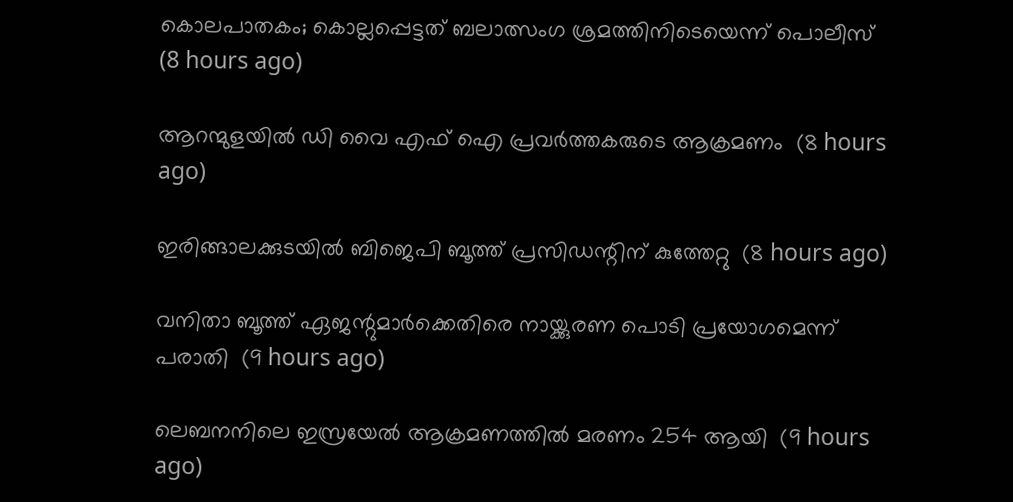കൊലപാതകം; കൊല്ലപ്പെട്ടത് ബലാത്സംഗ ശ്രമത്തിനിടെയെന്ന് പൊലീസ്  (8 hours ago)

ആറന്മുളയില്‍ ഡി വൈ എഫ് ഐ പ്രവര്‍ത്തകരുടെ ആക്രമണം  (8 hours ago)

ഇരിങ്ങാലക്കുടയില്‍ ബിജെപി ബൂത്ത് പ്രസിഡന്റിന് കുത്തേറ്റു  (8 hours ago)

വനിതാ ബൂത്ത് ഏജന്റുമാര്‍ക്കെതിരെ നായ്ക്കുരണ പൊടി പ്രയോഗമെന്ന് പരാതി  (9 hours ago)

ലെബനനിലെ ഇസ്രയേല്‍ ആക്രമണത്തില്‍ മരണം 254 ആയി  (9 hours ago)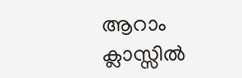ആറാം ക്ലാസ്സില്‍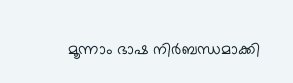മൂന്നാം ഭാഷ നിര്‍ബന്ധമാക്കി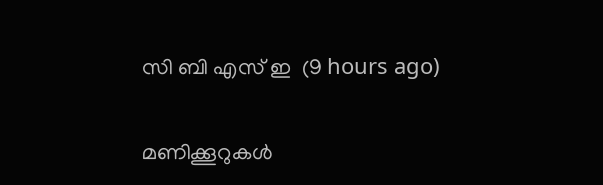സി ബി എസ് ഇ  (9 hours ago)

മണിക്കൂറുകള്‍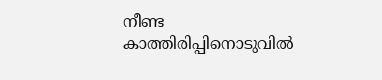നീണ്ട കാത്തിരിപ്പിനൊടുവില്‍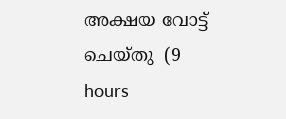അക്ഷയ വോട്ട് ചെയ്തു  (9 hours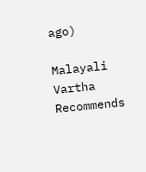ago)

Malayali Vartha Recommends